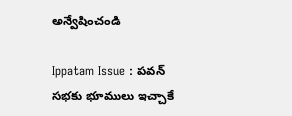అన్వేషించండి

Ippatam Issue : పవన్ సభకు భూములు ఇచ్చాకే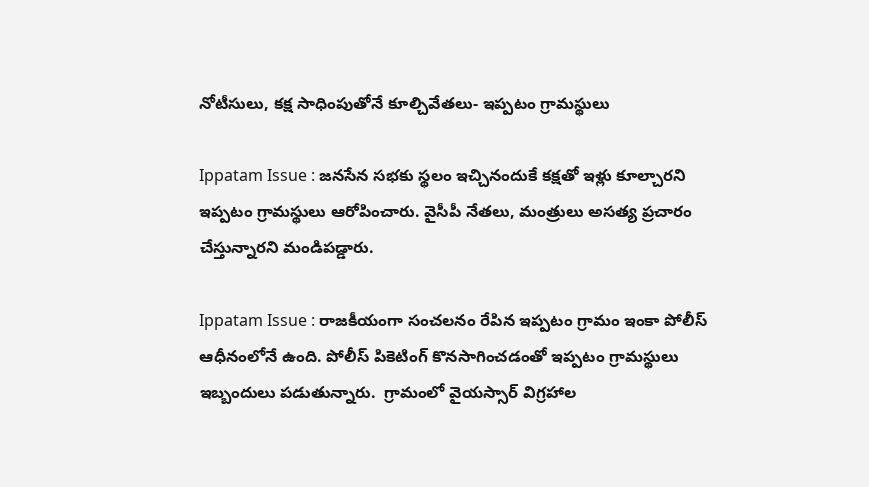నోటీసులు, కక్ష సాధింపుతోనే కూల్చివేతలు- ఇప్పటం గ్రామస్థులు

Ippatam Issue : జనసేన సభకు స్థలం ఇచ్చినందుకే కక్షతో ఇళ్లు కూల్చారని ఇప్పటం గ్రామస్థులు ఆరోపించారు. వైసీపీ నేతలు, మంత్రులు అసత్య ప్రచారం చేస్తున్నారని మండిపడ్డారు.

Ippatam Issue : రాజకీయంగా సంచలనం రేపిన ఇప్పటం గ్రామం ఇంకా పోలీస్ ఆధీనంలోనే ఉంది. పోలీస్ పికెటింగ్ కొనసాగించడంతో ఇప్పటం గ్రామస్థులు ఇబ్బందులు పడుతున్నారు.  గ్రామంలో వైయస్సార్ విగ్రహాల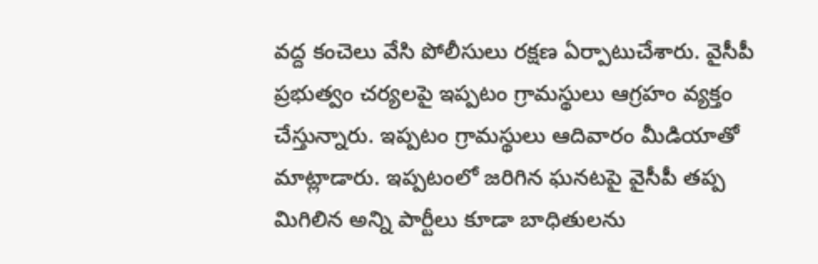వద్ద కంచెలు వేసి పోలీసులు రక్షణ ఏర్పాటుచేశారు. వైసీపీ ప్రభుత్వం చర్యలపై ఇప్పటం గ్రామస్థులు ఆగ్రహం వ్యక్తం చేస్తున్నారు. ఇప్పటం గ్రామస్థులు ఆదివారం మీడియాతో మాట్లాడారు. ఇప్పటంలో జరిగిన ఘనటపై వైసీపీ తప్ప మిగిలిన అన్ని పార్టీలు కూడా బాధితులను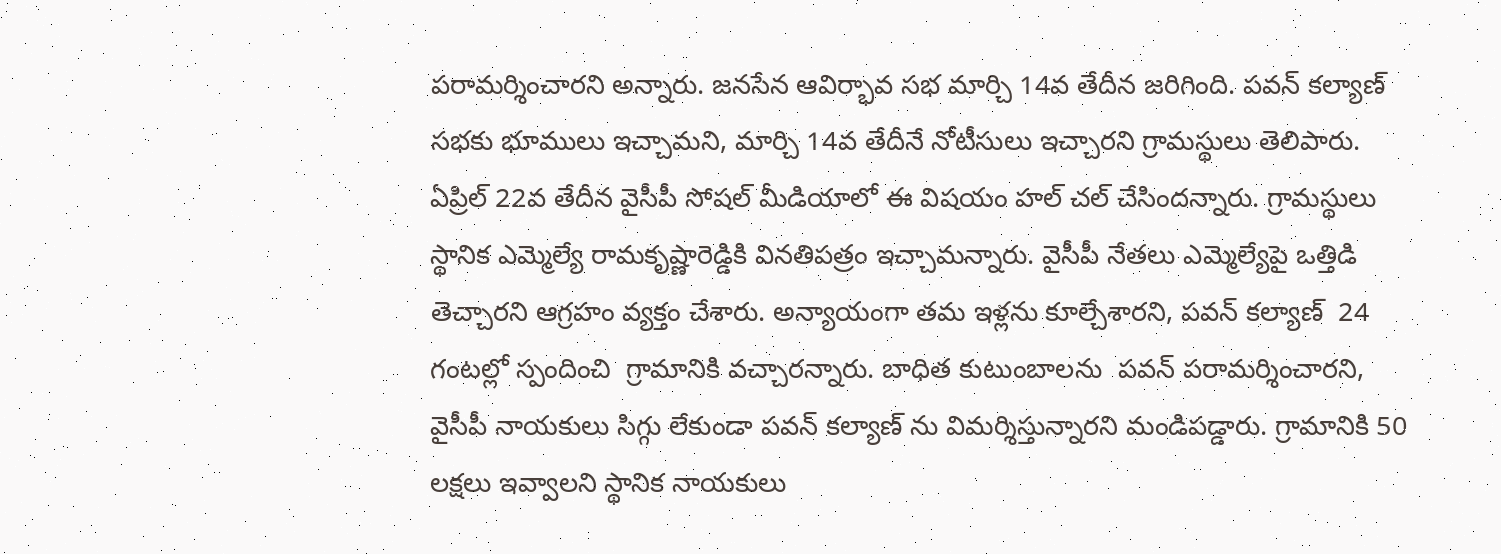పరామర్శించారని అన్నారు. జనసేన ఆవిర్భావ సభ మార్చి 14వ తేదీన జరిగింది. పవన్‌ కల్యాణ్‌ సభకు భూములు ఇచ్చామని, మార్చి 14వ తేదీనే నోటీసులు ఇచ్చారని గ్రామస్థులు తెలిపారు. ఏప్రిల్ 22వ తేదీన వైసీపీ సోషల్ మీడియాలో ఈ విషయం హల్ చల్ చేసిందన్నారు. గ్రామస్థులు స్థానిక ఎమ్మెల్యే రామకృష్ణారెడ్డికి వినతిపత్రం ఇచ్చామన్నారు. వైసీపీ నేతలు ఎమ్మెల్యేపై ఒత్తిడి తెచ్చారని ఆగ్రహం వ్యక్తం చేశారు. అన్యాయంగా తమ ఇళ్లను కూల్చేశారని, పవన్‌ కల్యాణ్‌  24 గంటల్లో స్పందించి  గ్రామానికి వచ్చారన్నారు. బాధిత కుటుంబాలను  పవన్‌ పరామర్శించారని, వైసీపీ నాయకులు సిగ్గు లేకుండా పవన్‌ కల్యాణ్‌ ను విమర్శిస్తున్నారని మండిపడ్డారు. గ్రామానికి 50 లక్షలు ఇవ్వాలని స్థానిక నాయకులు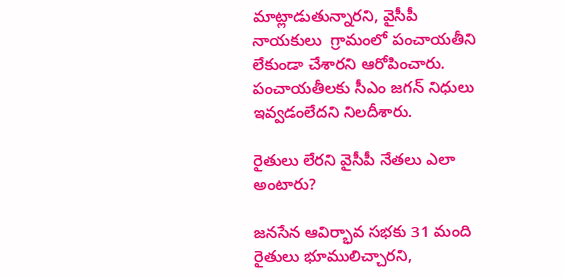మాట్లాడుతున్నారని, వైసీపీ నాయకులు  గ్రామంలో పంచాయతీని లేకుండా చేశారని ఆరోపించారు. పంచాయతీలకు సీఎం జగన్ నిధులు ఇవ్వడంలేదని నిలదీశారు.

రైతులు లేరని వైసీపీ నేతలు ఎలా అంటారు?

జనసేన ఆవిర్భావ సభకు 31 మంది రైతులు భూములిచ్చారని,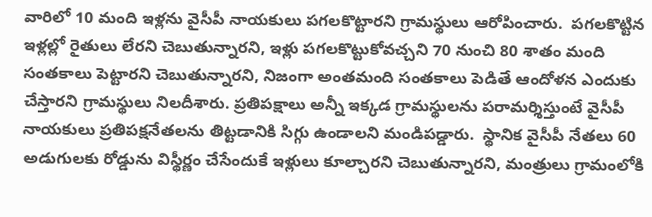వారిలో 10 మంది ఇళ్లను వైసీపీ నాయకులు పగలకొట్టారని గ్రామస్థులు ఆరోపించారు.  పగలకొట్టిన ఇళ్లల్లో రైతులు లేరని చెబుతున్నారని, ఇళ్లు పగలకొట్టుకోవచ్చని 70 నుంచి 80 శాతం మంది సంతకాలు పెట్టారని చెబుతున్నారని, నిజంగా అంతమంది సంతకాలు పెడితే ఆందోళన ఎందుకు చేస్తారని గ్రామస్థులు నిలదీశారు. ప్రతిపక్షాలు అన్నీ ఇక్కడ గ్రామస్థులను పరామర్శిస్తుంటే వైసీపీ నాయకులు ప్రతిపక్షనేతలను తిట్టడానికి సిగ్గు ఉండాలని మండిపడ్డారు.  స్థానిక వైసీపీ నేతలు 60 అడుగులకు రోడ్డును విస్థీర్ణం చేసేందుకే ఇళ్లులు కూల్చారని చెబుతున్నారని, మంత్రులు గ్రామంలోకి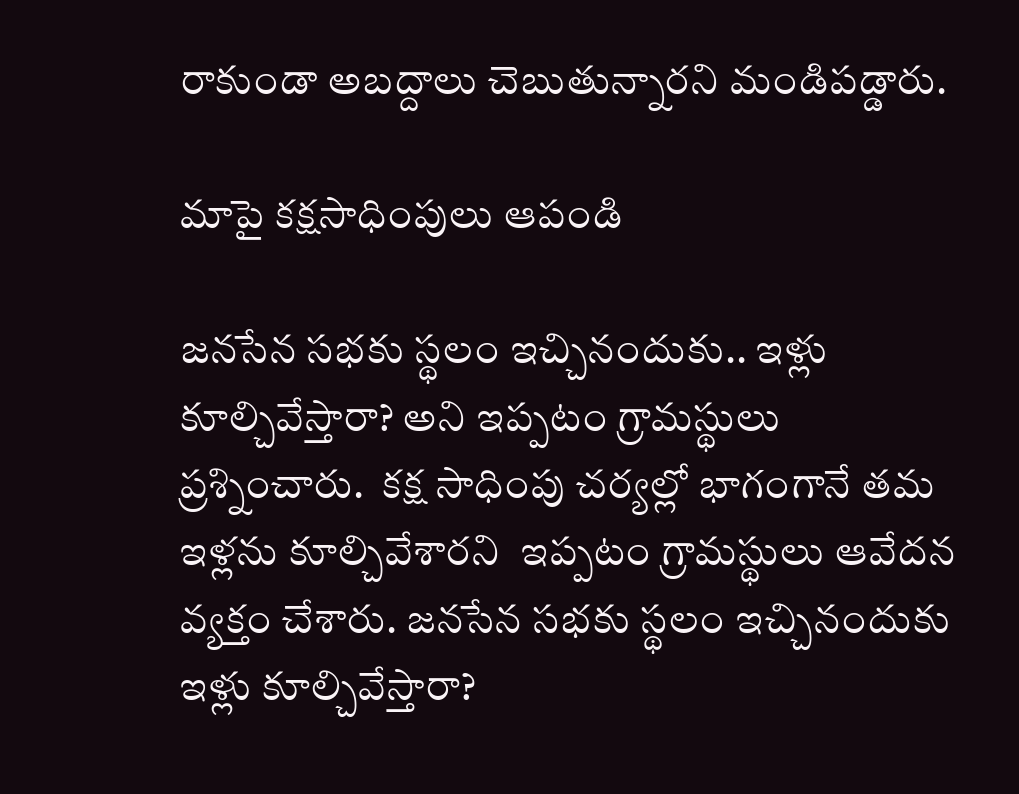రాకుండా అబద్దాలు చెబుతున్నారని మండిపడ్డారు.

మాపై కక్షసాధింపులు ఆపండి

జనసేన సభకు స్థలం ఇచ్చినందుకు.. ఇళ్లు కూల్చివేస్తారా? అని ఇప్పటం గ్రామస్థులు ప్రశ్నించారు.  కక్ష సాధింపు చర్యల్లో భాగంగానే తమ ఇళ్లను కూల్చివేశారని  ఇప్పటం గ్రామస్థులు ఆవేదన వ్యక్తం చేశారు. జనసేన సభకు స్థలం ఇచ్చినందుకు ఇళ్లు కూల్చివేస్తారా?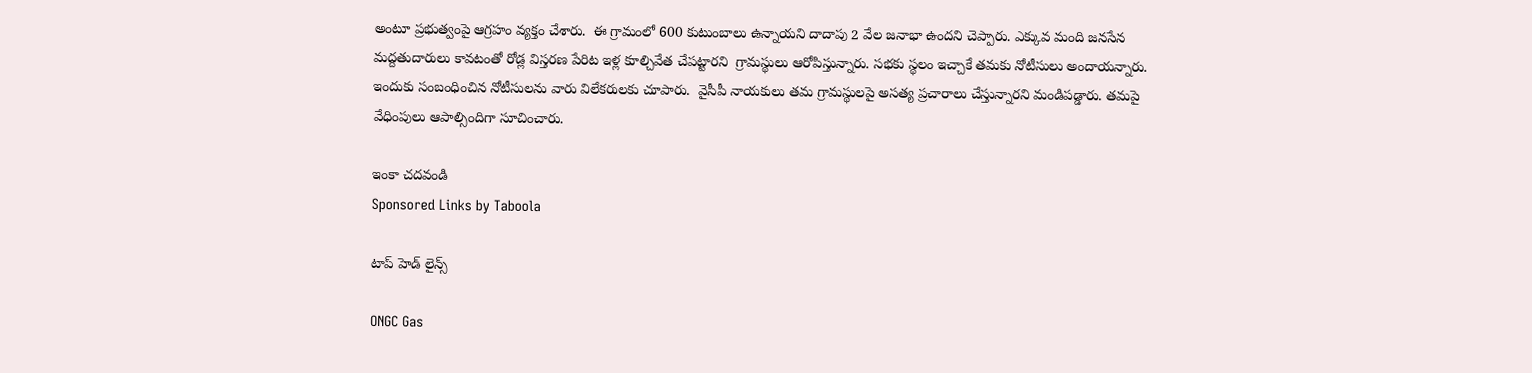అంటూ ప్రభుత్వంపై ఆగ్రహం వ్యక్తం చేశారు.  ఈ గ్రామంలో 600 కుటుంబాలు ఉన్నాయని దాదాపు 2 వేల జనాభా ఉందని చెప్పారు. ఎక్కువ మంది జనసేన మద్దతుదారులు కావటంతో రోడ్ల విస్తరణ పేరిట ఇళ్ల కూల్చివేత చేపట్టారని  గ్రామస్థులు ఆరోపిస్తున్నారు. సభకు స్థలం ఇచ్చాకే తమకు నోటీసులు అందాయన్నారు. ఇందుకు సంబంధించిన నోటీసులను వారు విలేకరులకు చూపారు.  వైసీపీ నాయకులు తమ గ్రామస్థులపై అసత్య ప్రచారాలు చేస్తున్నారని మండిపడ్డారు. తమపై వేధింపులు ఆపాల్సిందిగా సూచించారు.

ఇంకా చదవండి
Sponsored Links by Taboola

టాప్ హెడ్ లైన్స్

ONGC Gas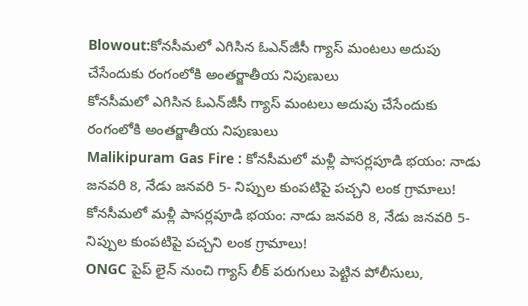Blowout:కోనసీమలో ఎగిసిన ఓఎన్‌జీసీ గ్యాస్‌ మంటలు అదుపు చేసేందుకు రంగంలోకి అంతర్జాతీయ నిపుణులు
కోనసీమలో ఎగిసిన ఓఎన్‌జీసీ గ్యాస్‌ మంటలు అదుపు చేసేందుకు రంగంలోకి అంతర్జాతీయ నిపుణులు
Malikipuram Gas Fire : కోనసీమలో మళ్లీ పాసర్లపూడి భయం: నాడు జనవరి 8, నేడు జనవరి 5- నిప్పుల కుంపటిపై పచ్చని లంక గ్రామాలు!
కోనసీమలో మళ్లీ పాసర్లపూడి భయం: నాడు జనవరి 8, నేడు జనవరి 5- నిప్పుల కుంపటిపై పచ్చని లంక గ్రామాలు!
ONGC పైప్ లైన్ నుంచి గ్యాస్ లీక్ పరుగులు పెట్టిన పోలీసులు,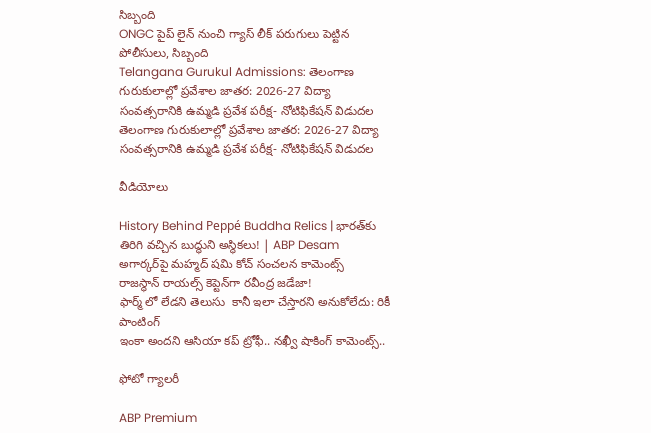సిబ్బంది
ONGC పైప్ లైన్ నుంచి గ్యాస్ లీక్ పరుగులు పెట్టిన పోలీసులు, సిబ్బంది
Telangana Gurukul Admissions: తెలంగాణ గురుకులాల్లో ప్రవేశాల జాతర: 2026-27 విద్యా సంవత్సరానికి ఉమ్మడి ప్రవేశ పరీక్ష- నోటిఫికేషన్ విడుదల
తెలంగాణ గురుకులాల్లో ప్రవేశాల జాతర: 2026-27 విద్యా సంవత్సరానికి ఉమ్మడి ప్రవేశ పరీక్ష- నోటిఫికేషన్ విడుదల

వీడియోలు

History Behind Peppé Buddha Relics | భారత్‌కు తిరిగి వచ్చిన బుద్ధుని అస్థికలు! | ABP Desam
అగార్కర్‌పై మహ్మద్ షమి కోచ్ సంచలన కామెంట్స్
రాజస్థాన్ రాయల్స్ కెప్టెన్‌గా రవీంద్ర జడేజా!
ఫార్మ్ లో లేడని తెలుసు  కానీ ఇలా చేస్తారని అనుకోలేదు: రికీ పాంటింగ్
ఇంకా అందని ఆసియా కప్ ట్రోఫీ.. నఖ్వీ షాకింగ్ కామెంట్స్..

ఫోటో గ్యాలరీ

ABP Premium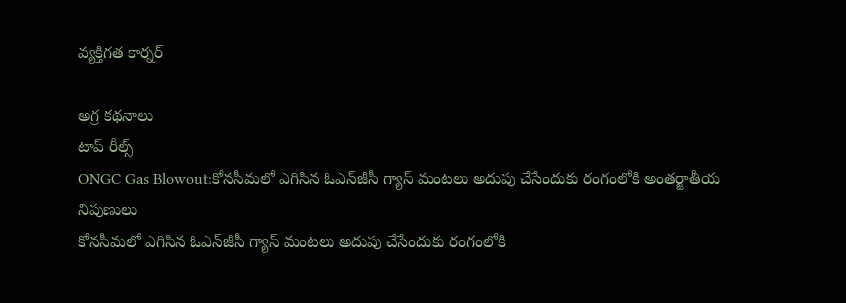వ్యక్తిగత కార్నర్

అగ్ర కథనాలు
టాప్ రీల్స్
ONGC Gas Blowout:కోనసీమలో ఎగిసిన ఓఎన్‌జీసీ గ్యాస్‌ మంటలు అదుపు చేసేందుకు రంగంలోకి అంతర్జాతీయ నిపుణులు
కోనసీమలో ఎగిసిన ఓఎన్‌జీసీ గ్యాస్‌ మంటలు అదుపు చేసేందుకు రంగంలోకి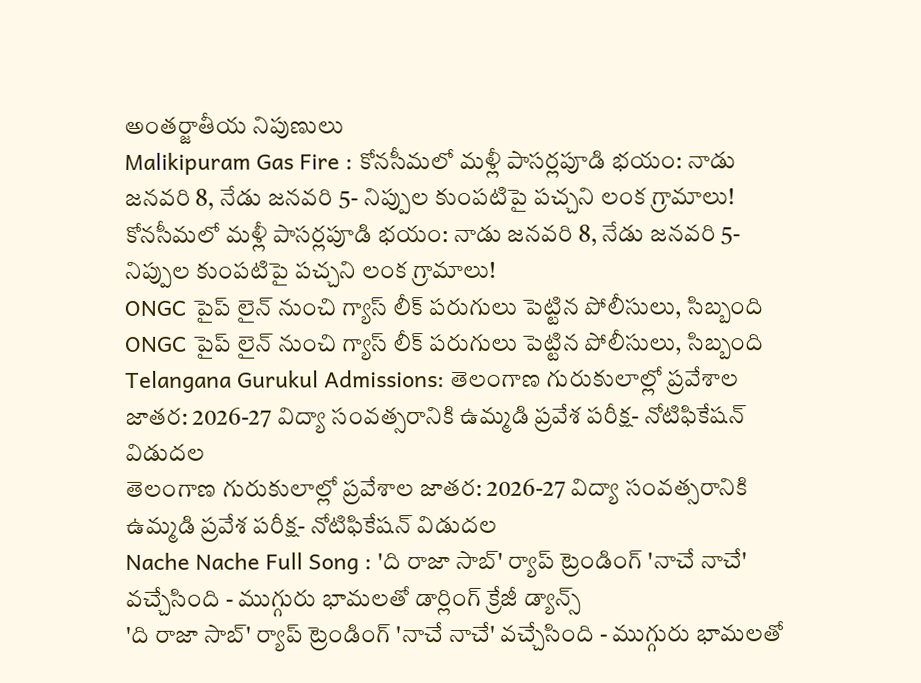అంతర్జాతీయ నిపుణులు
Malikipuram Gas Fire : కోనసీమలో మళ్లీ పాసర్లపూడి భయం: నాడు జనవరి 8, నేడు జనవరి 5- నిప్పుల కుంపటిపై పచ్చని లంక గ్రామాలు!
కోనసీమలో మళ్లీ పాసర్లపూడి భయం: నాడు జనవరి 8, నేడు జనవరి 5- నిప్పుల కుంపటిపై పచ్చని లంక గ్రామాలు!
ONGC పైప్ లైన్ నుంచి గ్యాస్ లీక్ పరుగులు పెట్టిన పోలీసులు, సిబ్బంది
ONGC పైప్ లైన్ నుంచి గ్యాస్ లీక్ పరుగులు పెట్టిన పోలీసులు, సిబ్బంది
Telangana Gurukul Admissions: తెలంగాణ గురుకులాల్లో ప్రవేశాల జాతర: 2026-27 విద్యా సంవత్సరానికి ఉమ్మడి ప్రవేశ పరీక్ష- నోటిఫికేషన్ విడుదల
తెలంగాణ గురుకులాల్లో ప్రవేశాల జాతర: 2026-27 విద్యా సంవత్సరానికి ఉమ్మడి ప్రవేశ పరీక్ష- నోటిఫికేషన్ విడుదల
Nache Nache Full Song : 'ది రాజా సాబ్' ర్యాప్ ట్రెండింగ్ 'నాచే నాచే' వచ్చేసింది - ముగ్గురు భామలతో డార్లింగ్ క్రేజీ డ్యాన్స్
'ది రాజా సాబ్' ర్యాప్ ట్రెండింగ్ 'నాచే నాచే' వచ్చేసింది - ముగ్గురు భామలతో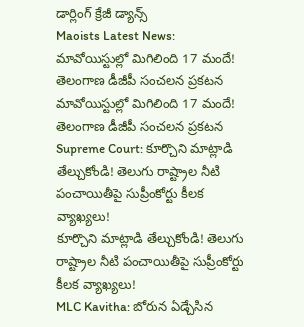డార్లింగ్ క్రేజీ డ్యాన్స్
Maoists Latest News: మావోయిస్టుల్లో మిగిలింది 17 మందే! తెలంగాణ డీజీపీ సంచలన ప్రకటన
మావోయిస్టుల్లో మిగిలింది 17 మందే! తెలంగాణ డీజీపీ సంచలన ప్రకటన
Supreme Court: కూర్చొని మాట్లాడి తేల్చుకోండి! తెలుగు రాష్ట్రాల నీటి పంచాయితీపై సుప్రీంకోర్టు కీలక వ్యాఖ్యలు!
కూర్చొని మాట్లాడి తేల్చుకోండి! తెలుగు రాష్ట్రాల నీటి పంచాయితీపై సుప్రీంకోర్టు కీలక వ్యాఖ్యలు!
MLC Kavitha: బోరున ఏడ్చేసిన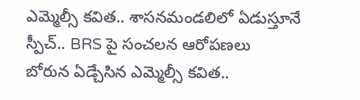ఎమ్మెల్సీ కవిత.. శాసనమండలిలో ఏడుస్తూనే స్పీచ్.. BRS పై సంచలన ఆరోపణలు
బోరున ఏడ్చేసిన ఎమ్మెల్సీ కవిత..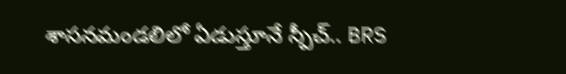శాసనమండలిలో ఏడుస్తూనే స్పీచ్.. BRS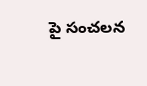పై సంచలన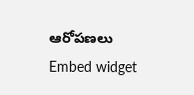ఆరోపణలు
Embed widget